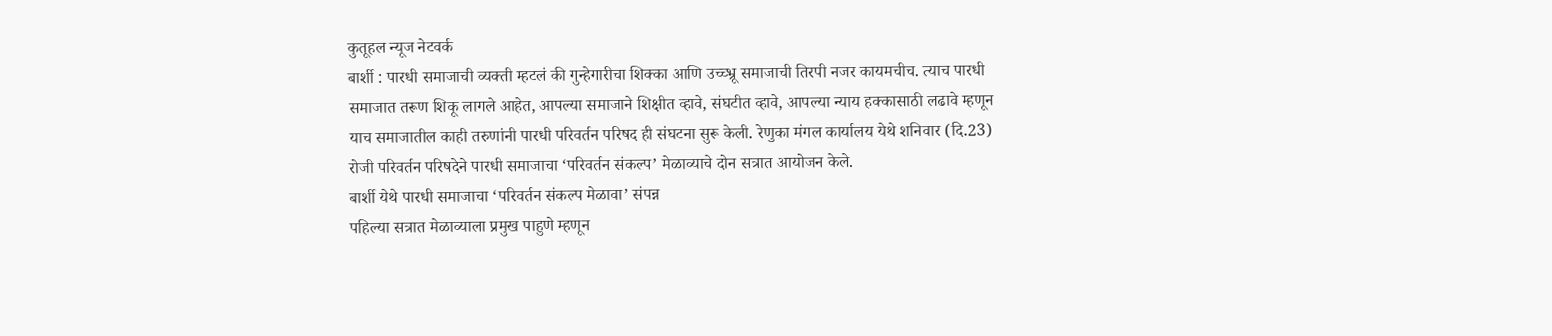कुतूहल न्यूज नेटवर्क
बार्शी : पारधी समाजाची व्यक्ती म्हटलं की गुन्हेगारीचा शिक्का आणि उच्च्भ्रू समाजाची तिरपी नजर कायमचीच. त्याच पारधी समाजात तरूण शिकू लागले आहेत, आपल्या समाजाने शिक्षीत व्हावे, संघटीत व्हावे, आपल्या न्याय हक्कासाठी लढावे म्हणून याच समाजातील काही तरुणांनी पारधी परिवर्तन परिषद ही संघटना सुरू केली. रेणुका मंगल कार्यालय येथे शनिवार (दि.23) रोजी परिवर्तन परिषदेने पारधी समाजाचा ‘परिवर्तन संकल्प’ मेळाव्याचे दोन सत्रात आयोजन केले.
बार्शी येथे पारधी समाजाचा ‘परिवर्तन संकल्प मेळावा’ संपन्न
पहिल्या सत्रात मेळाव्याला प्रमुख पाहुणे म्हणून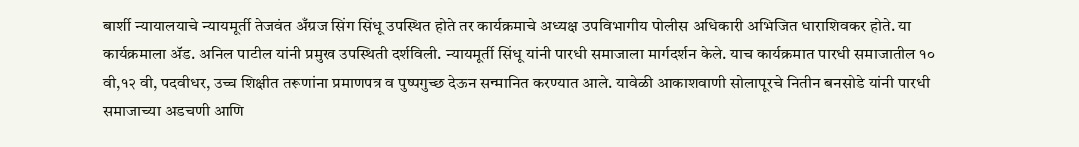बार्शी न्यायालयाचे न्यायमूर्ती तेजवंत अँग्रज सिंग सिंधू उपस्थित होते तर कार्यक्रमाचे अध्यक्ष उपविभागीय पोलीस अधिकारी अभिजित धाराशिवकर होते. या कार्यक्रमाला ॲड. अनिल पाटील यांनी प्रमुख उपस्थिती दर्शविली. न्यायमूर्ती सिंधू यांनी पारधी समाजाला मार्गदर्शन केले. याच कार्यक्रमात पारधी समाजातील १० वी,१२ वी, पदवीधर, उच्च शिक्षीत तरूणांना प्रमाणपत्र व पुष्पगुच्छ देऊन सन्मानित करण्यात आले. यावेळी आकाशवाणी सोलापूरचे नितीन बनसोडे यांनी पारधी समाजाच्या अडचणी आणि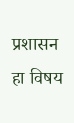प्रशासन हा विषय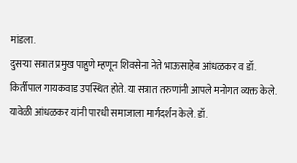मांडला.
दुसऱ्या सत्रात प्रमुख पाहुणे म्हणून शिवसेना नेते भाऊसाहेब आंधळकर व डॉ. किर्तीपाल गायकवाड उपस्थित होते. या सत्रात तरुणांनी आपले मनोगत व्यक्त केले. यावेळी आंधळकर यांनी पारधी समाजाला मार्गदर्शन केले. डॉ.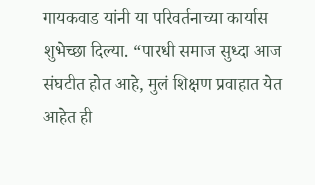गायकवाड यांनी या परिवर्तनाच्या कार्यास शुभेच्छा दिल्या. “पारधी समाज सुध्दा आज संघटीत होत आहे, मुलं शिक्षण प्रवाहात येत आहेत ही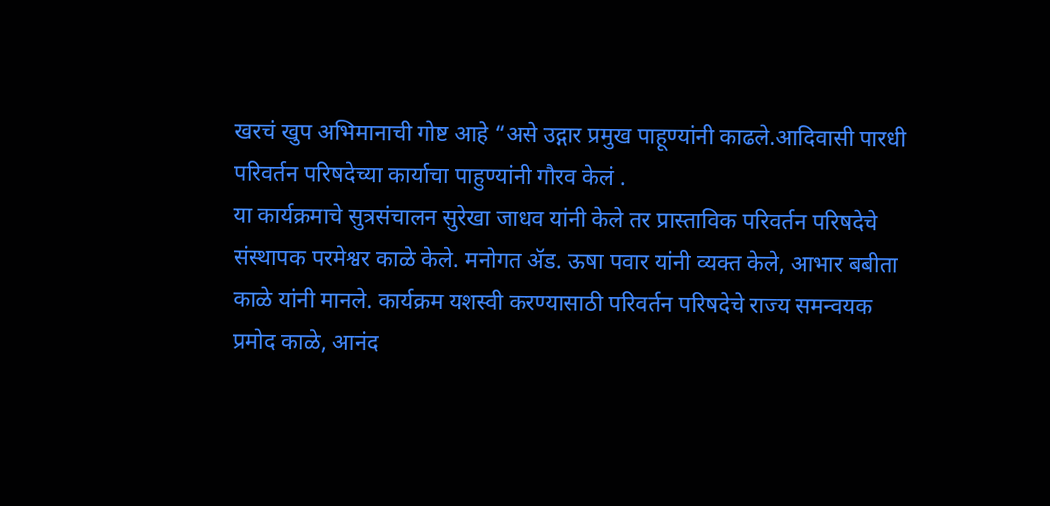खरचं खुप अभिमानाची गोष्ट आहे “असे उद्गार प्रमुख पाहूण्यांनी काढले.आदिवासी पारधी परिवर्तन परिषदेच्या कार्याचा पाहुण्यांनी गौरव केलं .
या कार्यक्रमाचे सुत्रसंचालन सुरेखा जाधव यांनी केले तर प्रास्ताविक परिवर्तन परिषदेचे संस्थापक परमेश्वर काळे केले. मनोगत ॲड. ऊषा पवार यांनी व्यक्त केले, आभार बबीता काळे यांनी मानले. कार्यक्रम यशस्वी करण्यासाठी परिवर्तन परिषदेचे राज्य समन्वयक प्रमोद काळे, आनंद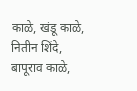काळे, खंडू काळे, नितीन शिंदे, बापूराव काळे,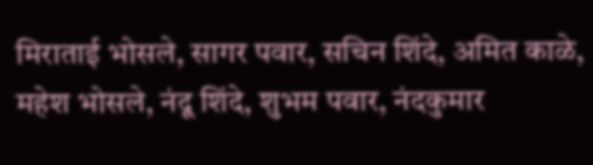मिराताई भोसले, सागर पवार, सचिन शिंदे, अमित काळे, महेश भोसले, नंदू शिंदे, शुभम पवार, नंदकुमार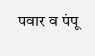पवार व पंपू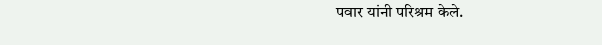पवार यांनी परिश्रम केले.